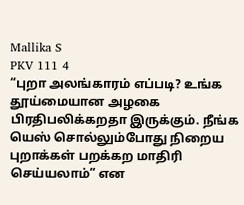Mallika S
PKV 111 4
“புறா அலங்காரம் எப்படி? உங்க தூய்மையான அழகை பிரதிபலிக்கறதா இருக்கும். நீங்க யெஸ் சொல்லும்போது நிறைய புறாக்கள் பறக்கற மாதிரி செய்யலாம்” என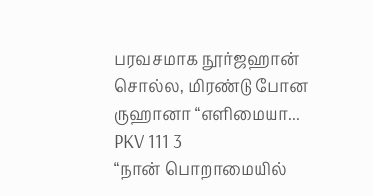பரவசமாக நூர்ஜஹான் சொல்ல, மிரண்டு போன ருஹானா “எளிமையா...
PKV 111 3
“நான் பொறாமையில்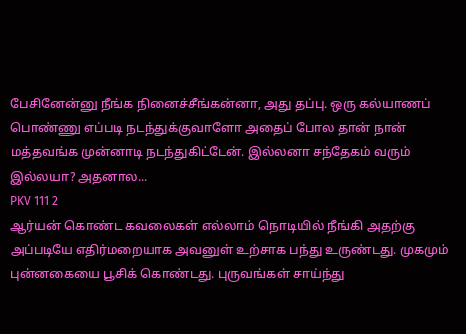பேசினேன்னு நீங்க நினைச்சீங்கன்னா, அது தப்பு. ஒரு கல்யாணப் பொண்ணு எப்படி நடந்துக்குவாளோ அதைப் போல தான் நான் மத்தவங்க முன்னாடி நடந்துகிட்டேன். இல்லனா சந்தேகம் வரும் இல்லயா? அதனால...
PKV 111 2
ஆர்யன் கொண்ட கவலைகள் எல்லாம் நொடியில் நீங்கி அதற்கு அப்படியே எதிர்மறையாக அவனுள் உற்சாக பந்து உருண்டது. முகமும் புன்னகையை பூசிக் கொண்டது. புருவங்கள் சாய்ந்து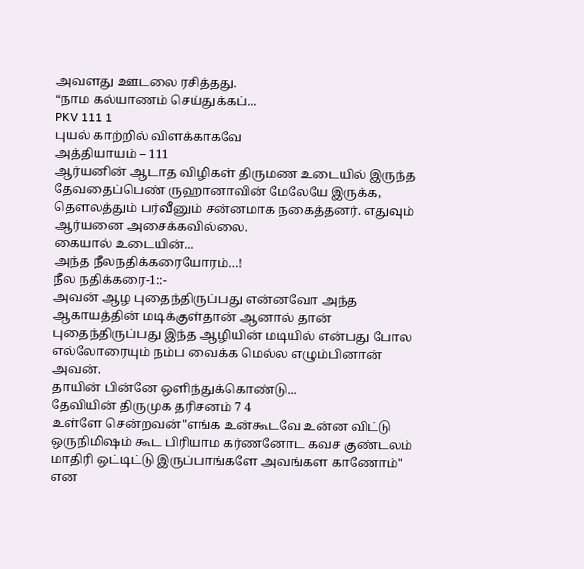அவளது ஊடலை ரசித்தது.
“நாம கல்யாணம் செய்துக்கப்...
PKV 111 1
புயல் காற்றில் விளக்காகவே
அத்தியாயம் – 111
ஆர்யனின் ஆடாத விழிகள் திருமண உடையில் இருந்த தேவதைப்பெண் ருஹானாவின் மேலேயே இருக்க, தௌலத்தும் பர்வீனும் சன்னமாக நகைத்தனர். எதுவும் ஆர்யனை அசைக்கவில்லை.
கையால் உடையின்...
அந்த நீலநதிக்கரையோரம்…!
நீல நதிக்கரை-1::-
அவன் ஆழ புதைந்திருப்பது என்னவோ அந்த ஆகாயத்தின் மடிக்குள்தான் ஆனால் தான் புதைந்திருப்பது இந்த ஆழியின் மடியில் என்பது போல எல்லோரையும் நம்ப வைக்க மெல்ல எழும்பினான் அவன்.
தாயின் பின்னே ஒளிந்துக்கொண்டு...
தேவியின் திருமுக தரிசனம் 7 4
உள்ளே சென்றவன்"எங்க உன்கூடவே உன்ன விட்டு ஒருநிமிஷம் கூட பிரியாம கர்ணனோட கவச குண்டலம் மாதிரி ஒட்டிட்டு இருப்பாங்களே அவங்கள காணோம்" என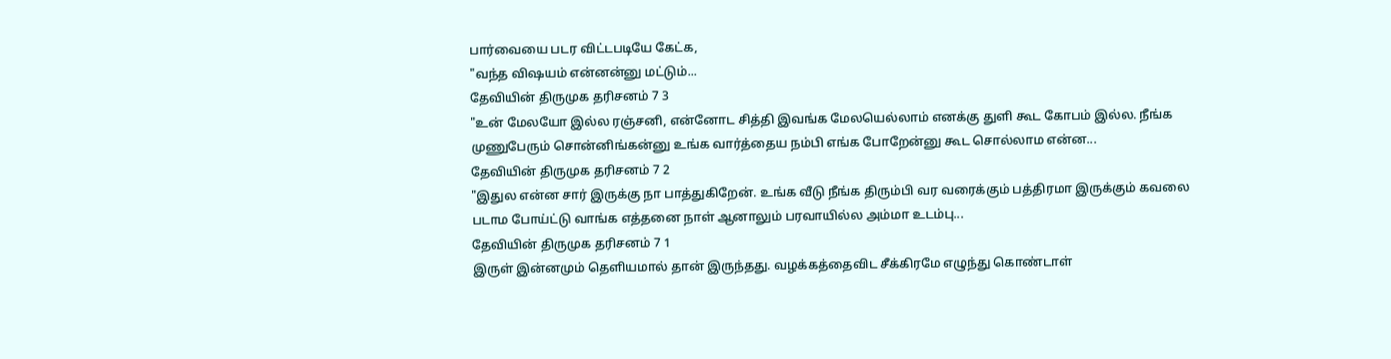பார்வையை படர விட்டபடியே கேட்க,
"வந்த விஷயம் என்னன்னு மட்டும்...
தேவியின் திருமுக தரிசனம் 7 3
"உன் மேலயோ இல்ல ரஞ்சனி, என்னோட சித்தி இவங்க மேலயெல்லாம் எனக்கு துளி கூட கோபம் இல்ல. நீங்க முணுபேரும் சொன்னிங்கன்னு உங்க வார்த்தைய நம்பி எங்க போறேன்னு கூட சொல்லாம என்ன...
தேவியின் திருமுக தரிசனம் 7 2
"இதுல என்ன சார் இருக்கு நா பாத்துகிறேன். உங்க வீடு நீங்க திரும்பி வர வரைக்கும் பத்திரமா இருக்கும் கவலை படாம போய்ட்டு வாங்க எத்தனை நாள் ஆனாலும் பரவாயில்ல அம்மா உடம்பு...
தேவியின் திருமுக தரிசனம் 7 1
இருள் இன்னமும் தெளியமால் தான் இருந்தது. வழக்கத்தைவிட சீக்கிரமே எழுந்து கொண்டாள்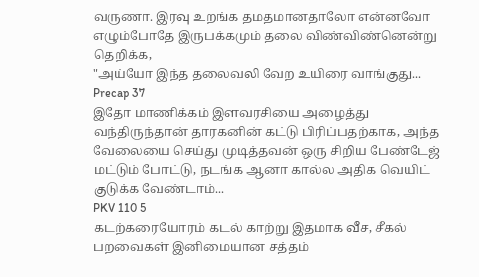வருணா. இரவு உறங்க தமதமானதாலோ என்னவோ எழும்போதே இருபக்கமும் தலை விண்விண்னென்று தெறிக்க,
"அய்யோ இந்த தலைவலி வேற உயிரை வாங்குது...
Precap 37
இதோ மாணிக்கம் இளவரசியை அழைத்து வந்திருந்தான் தாரகனின் கட்டு பிரிப்பதற்காக, அந்த வேலையை செய்து முடித்தவன் ஒரு சிறிய பேண்டேஜ் மட்டும் போட்டு, நடங்க ஆனா கால்ல அதிக வெயிட் குடுக்க வேண்டாம்...
PKV 110 5
கடற்கரையோரம் கடல் காற்று இதமாக வீச, சீகல் பறவைகள் இனிமையான சத்தம்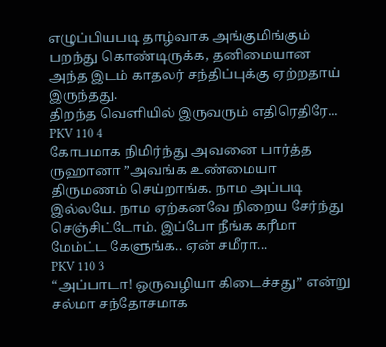எழுப்பியபடி தாழ்வாக அங்குமிங்கும் பறந்து கொண்டிருக்க, தனிமையான அந்த இடம் காதலர் சந்திப்புக்கு ஏற்றதாய் இருந்தது.
திறந்த வெளியில் இருவரும் எதிரெதிரே...
PKV 110 4
கோபமாக நிமிர்ந்து அவனை பார்த்த ருஹானா ”அவங்க உண்மையா திருமணம் செய்றாங்க. நாம அப்படி இல்லயே. நாம ஏற்கனவே நிறைய சேர்ந்து செஞ்சிட்டோம். இப்போ நீங்க கரீமா மேம்ட்ட கேளுங்க.. ஏன் சமீரா...
PKV 110 3
“அப்பாடா! ஒருவழியா கிடைச்சது” என்று சல்மா சந்தோசமாக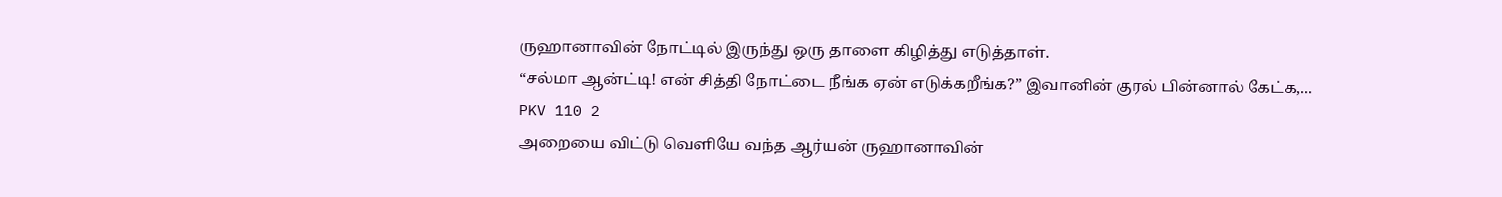ருஹானாவின் நோட்டில் இருந்து ஒரு தாளை கிழித்து எடுத்தாள்.
“சல்மா ஆன்ட்டி! என் சித்தி நோட்டை நீங்க ஏன் எடுக்கறீங்க?” இவானின் குரல் பின்னால் கேட்க,...
PKV 110 2
அறையை விட்டு வெளியே வந்த ஆர்யன் ருஹானாவின்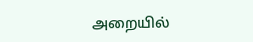அறையில்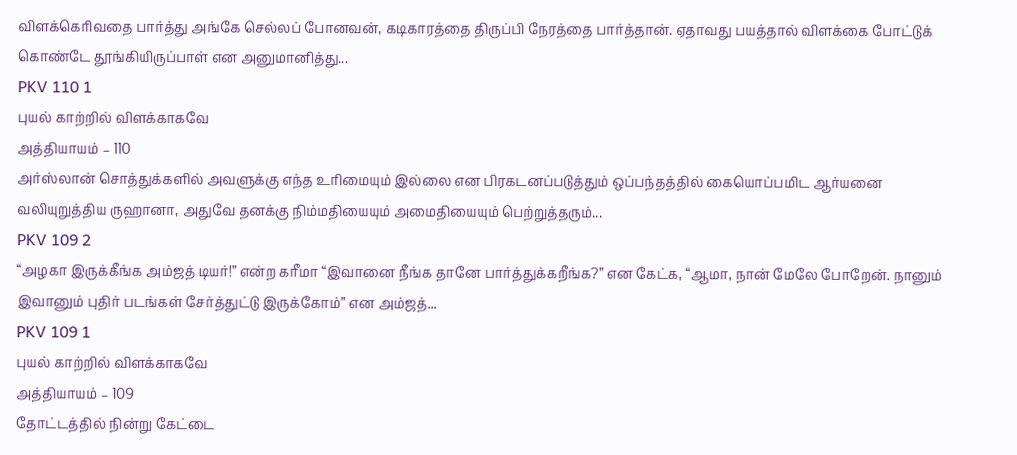விளக்கெரிவதை பார்த்து அங்கே செல்லப் போனவன், கடிகாரத்தை திருப்பி நேரத்தை பார்த்தான். ஏதாவது பயத்தால் விளக்கை போட்டுக் கொண்டே தூங்கியிருப்பாள் என அனுமானித்து...
PKV 110 1
புயல் காற்றில் விளக்காகவே
அத்தியாயம் – 110
அர்ஸ்லான் சொத்துக்களில் அவளுக்கு எந்த உரிமையும் இல்லை என பிரகடனப்படுத்தும் ஒப்பந்தத்தில் கையொப்பமிட ஆர்யனை வலியுறுத்திய ருஹானா, அதுவே தனக்கு நிம்மதியையும் அமைதியையும் பெற்றுத்தரும்...
PKV 109 2
“அழகா இருக்கீங்க அம்ஜத் டியர்!” என்ற கரீமா “இவானை நீங்க தானே பார்த்துக்கறீங்க?” என கேட்க, “ஆமா, நான் மேலே போறேன். நானும் இவானும் புதிர் படங்கள் சேர்த்துட்டு இருக்கோம்” என அம்ஜத்...
PKV 109 1
புயல் காற்றில் விளக்காகவே
அத்தியாயம் – 109
தோட்டத்தில் நின்று கேட்டை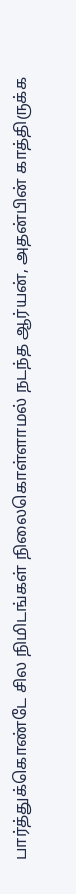பார்த்துக்கொண்டே சில நிமிடங்கள் நிலைகொள்ளாமல் நடந்த ஆர்யன், அதன்பின் காத்திருக்க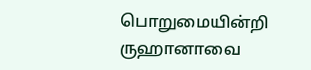பொறுமையின்றி ருஹானாவை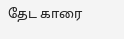தேட காரை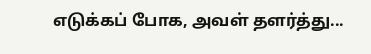எடுக்கப் போக, அவள் தளர்த்து...